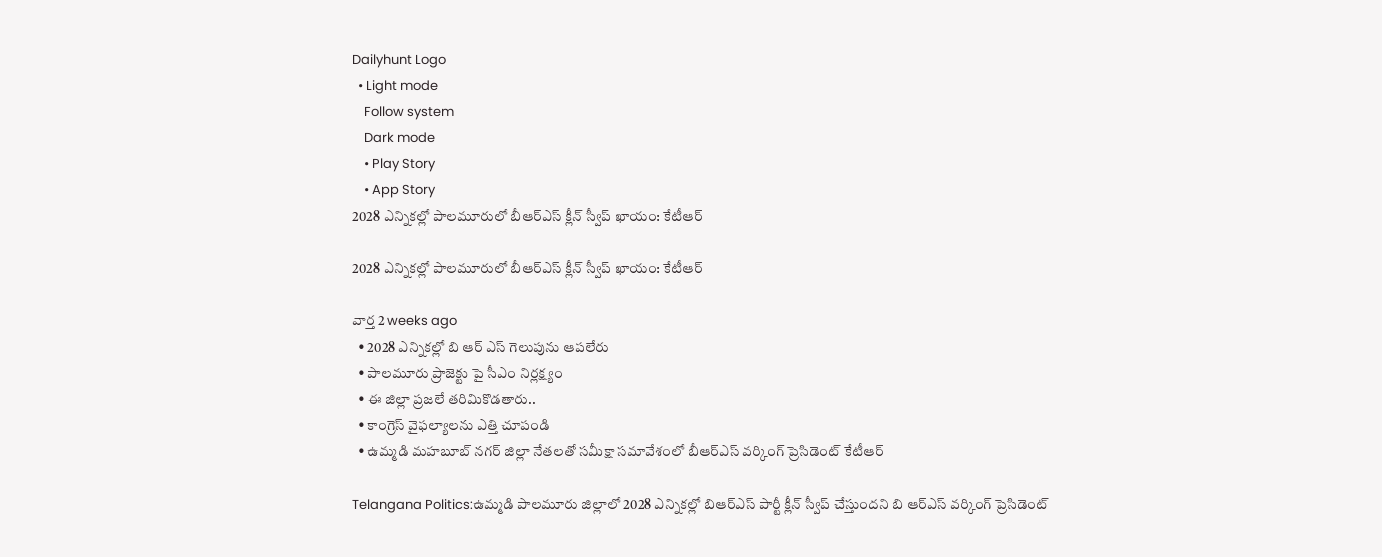Dailyhunt Logo
  • Light mode
    Follow system
    Dark mode
    • Play Story
    • App Story
2028 ఎన్నికల్లో పాలమూరులో బీఆర్ఎస్ క్లీన్ స్వీప్ ఖాయం: కేటీఆర్

2028 ఎన్నికల్లో పాలమూరులో బీఆర్ఎస్ క్లీన్ స్వీప్ ఖాయం: కేటీఆర్

వార్త 2 weeks ago
  • 2028 ఎన్నికల్లో బి ఆర్ ఎస్ గెలుపును ఆపలేరు
  • పాలమూరు ప్రాజెక్టు పై సీఎం నిర్లక్ష్యం
  • ఈ జిల్లా ప్రజలే తరిమికొడతారు..
  • కాంగ్రెస్ వైఫల్యాలను ఎత్తి చూపండి
  • ఉమ్మడి మహబూబ్ నగర్ జిల్లా నేతలతో సమీక్షా సమావేశంలో బీఆర్‌ఎస్ వర్కింగ్ ప్రెసిడెంట్ కేటీఆర్

Telangana Politics:ఉమ్మడి పాలమూరు జిల్లాలో 2028 ఎన్నికల్లో బిఆర్ఎస్ పార్టీ క్లీన్ స్వీప్ చేస్తుందని బి ఆర్ఎస్ వర్కింగ్ ప్రెసిడెంట్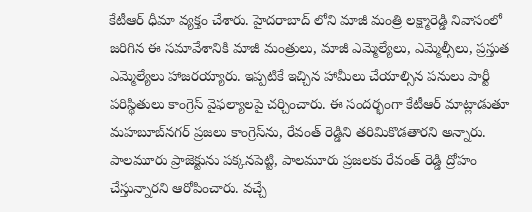కేటీఆర్ ధీమా వ్యక్తం చేశారు. హైదరాబాద్ లోని మాజీ మంత్రి లక్ష్మారెడ్డి నివాసంలో జరిగిన ఈ సమావేశానికి మాజీ మంత్రులు, మాజీ ఎమ్మెల్యేలు, ఎమ్మెల్సీలు, ప్రస్తుత ఎమ్మెల్యేలు హాజరయ్యారు. ఇప్పటికే ఇచ్చిన హామీలు చేయాల్సిన పనులు పార్టీ పరిస్థితులు కాంగ్రెస్ వైఫల్యాలపై చర్చించారు. ఈ సందర్భంగా కేటీఆర్ మాట్లాడుతూ మహబూబ్‌నగర్ ప్రజలు కాంగ్రెస్‌ను, రేవంత్ రెడ్డిని తరిమికొడతారని అన్నారు. పాలమూరు ప్రాజెక్టును పక్కనపెట్టి, పాలమూరు ప్రజలకు రేవంత్ రెడ్డి ద్రోహం చేస్తున్నారని ఆరోపించారు. వచ్చే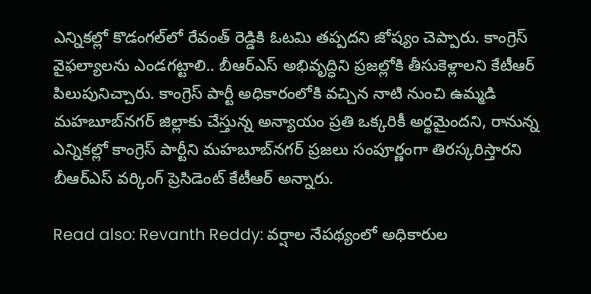ఎన్నికల్లో కొడంగల్‌లో రేవంత్ రెడ్డికి ఓటమి తప్పదని జోష్యం చెప్పారు. కాంగ్రెస్ వైఫల్యాలను ఎండగట్టాలి.. బీఆర్ఎస్ అభివృద్ధిని ప్రజల్లోకి తీసుకెళ్లాలని కేటీఆర్ పిలుపునిచ్చారు. కాంగ్రెస్ పార్టీ అధికారంలోకి వచ్చిన నాటి నుంచి ఉమ్మడి మహబూబ్‌నగర్ జిల్లాకు చేస్తున్న అన్యాయం ప్రతి ఒక్కరికీ అర్థమైందని, రానున్న ఎన్నికల్లో కాంగ్రెస్ పార్టీని మహబూబ్‌నగర్ ప్రజలు సంపూర్ణంగా తిరస్కరిస్తారని బీఆర్ఎస్ వర్కింగ్ ప్రెసిడెంట్ కేటీఆర్ అన్నారు.

Read also: Revanth Reddy: వర్షాల నేపథ్యంలో అధికారుల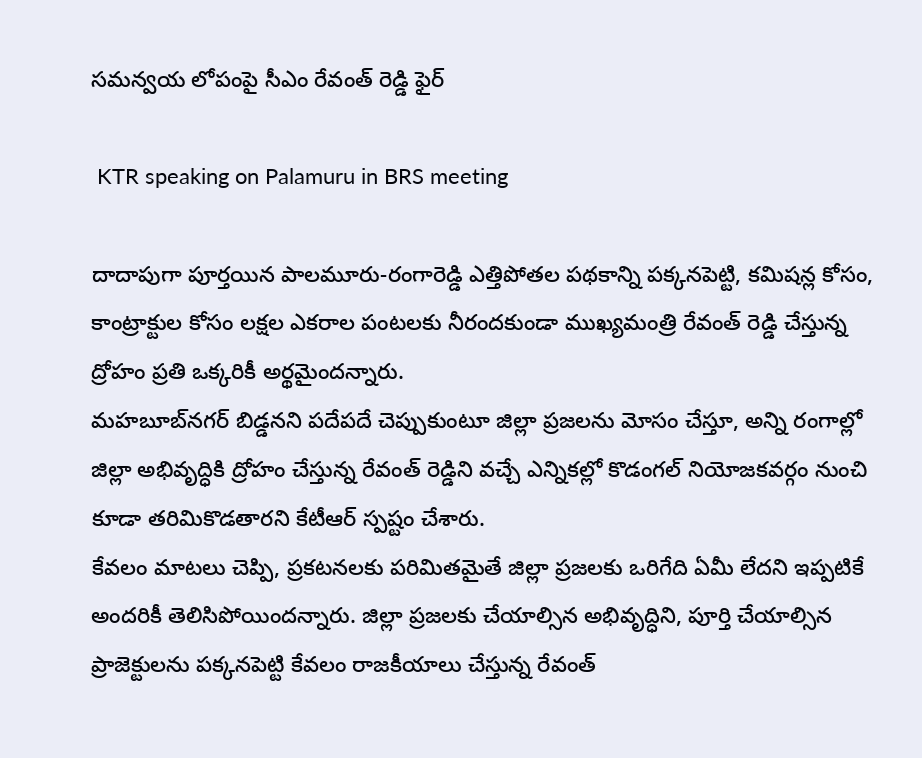సమన్వయ లోపంపై సీఎం రేవంత్ రెడ్డి ఫైర్

 KTR speaking on Palamuru in BRS meeting

దాదాపుగా పూర్తయిన పాలమూరు-రంగారెడ్డి ఎత్తిపోతల పథకాన్ని పక్కనపెట్టి, కమిషన్ల కోసం, కాంట్రాక్టుల కోసం లక్షల ఎకరాల పంటలకు నీరందకుండా ముఖ్యమంత్రి రేవంత్ రెడ్డి చేస్తున్న ద్రోహం ప్రతి ఒక్కరికీ అర్థమైందన్నారు.
మహబూబ్‌నగర్ బిడ్డనని పదేపదే చెప్పుకుంటూ జిల్లా ప్రజలను మోసం చేస్తూ, అన్ని రంగాల్లో జిల్లా అభివృద్ధికి ద్రోహం చేస్తున్న రేవంత్ రెడ్డిని వచ్చే ఎన్నికల్లో కొడంగల్ నియోజకవర్గం నుంచి కూడా తరిమికొడతారని కేటీఆర్ స్పష్టం చేశారు.
కేవలం మాటలు చెప్పి, ప్రకటనలకు పరిమితమైతే జిల్లా ప్రజలకు ఒరిగేది ఏమీ లేదని ఇప్పటికే అందరికీ తెలిసిపోయిందన్నారు. జిల్లా ప్రజలకు చేయాల్సిన అభివృద్ధిని, పూర్తి చేయాల్సిన ప్రాజెక్టులను పక్కనపెట్టి కేవలం రాజకీయాలు చేస్తున్న రేవంత్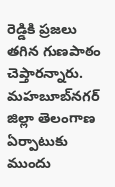రెడ్డికి ప్రజలు తగిన గుణపాఠం చెప్తారన్నారు. మహబూబ్‌నగర్ జిల్లా తెలంగాణ ఏర్పాటుకు ముందు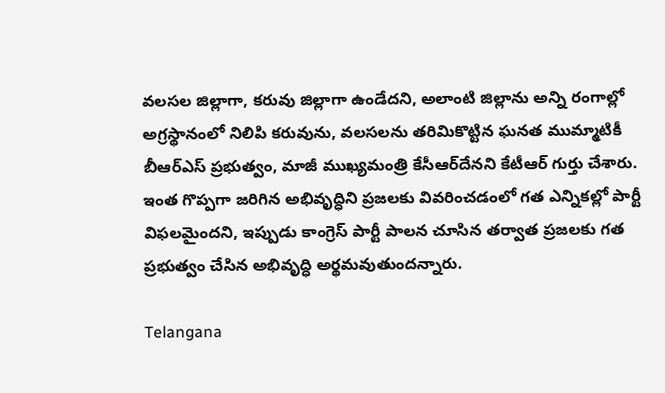వలసల జిల్లాగా, కరువు జిల్లాగా ఉండేదని, అలాంటి జిల్లాను అన్ని రంగాల్లో అగ్రస్థానంలో నిలిపి కరువును, వలసలను తరిమికొట్టిన ఘనత ముమ్మాటికీ బీఆర్ఎస్ ప్రభుత్వం, మాజీ ముఖ్యమంత్రి కేసీఆర్‌దేనని కేటీఆర్ గుర్తు చేశారు. ఇంత గొప్పగా జరిగిన అభివృద్ధిని ప్రజలకు వివరించడంలో గత ఎన్నికల్లో పార్టీ విఫలమైందని, ఇప్పుడు కాంగ్రెస్ పార్టీ పాలన చూసిన తర్వాత ప్రజలకు గత ప్రభుత్వం చేసిన అభివృద్ధి అర్థమవుతుందన్నారు.

Telangana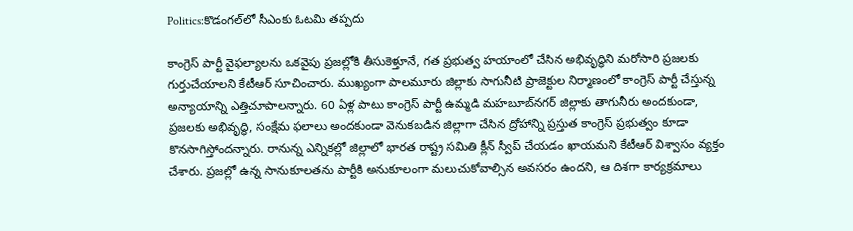Politics:కొడంగల్‌లో సీఎంకు ఓటమి తప్పదు

కాంగ్రెస్ పార్టీ వైఫల్యాలను ఒకవైపు ప్రజల్లోకి తీసుకెళ్తూనే, గత ప్రభుత్వ హయాంలో చేసిన అభివృద్ధిని మరోసారి ప్రజలకు గుర్తుచేయాలని కేటీఆర్ సూచించారు. ముఖ్యంగా పాలమూరు జిల్లాకు సాగునీటి ప్రాజెక్టుల నిర్మాణంలో కాంగ్రెస్ పార్టీ చేస్తున్న అన్యాయాన్ని ఎత్తిచూపాలన్నారు. 60 ఏళ్ల పాటు కాంగ్రెస్ పార్టీ ఉమ్మడి మహబూబ్‌నగర్ జిల్లాకు తాగునీరు అందకుండా, ప్రజలకు అభివృద్ధి, సంక్షేమ ఫలాలు అందకుండా వెనుకబడిన జిల్లాగా చేసిన ద్రోహాన్ని ప్రస్తుత కాంగ్రెస్ ప్రభుత్వం కూడా కొనసాగిస్తోందన్నారు. రానున్న ఎన్నికల్లో జిల్లాలో భారత రాష్ట్ర సమితి క్లీన్ స్వీప్ చేయడం ఖాయమని కేటీఆర్ విశ్వాసం వ్యక్తం చేశారు. ప్రజల్లో ఉన్న సానుకూలతను పార్టీకి అనుకూలంగా మలుచుకోవాల్సిన అవసరం ఉందని, ఆ దిశగా కార్యక్రమాలు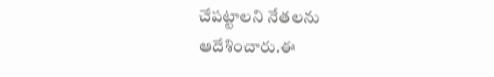చేపట్టాలని నేతలను ఆదేశించారు.ఈ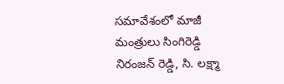సమావేశంలో మాజీ మంత్రులు సింగిరెడ్డి నిరంజన్ రెడ్డి, సి. లక్ష్మా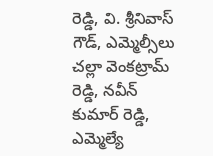రెడ్డి, వి. శ్రీనివాస్ గౌడ్, ఎమ్మెల్సీలు చల్లా వెంకట్రామ్ రెడ్డి, నవీన్ కుమార్ రెడ్డి, ఎమ్మెల్యే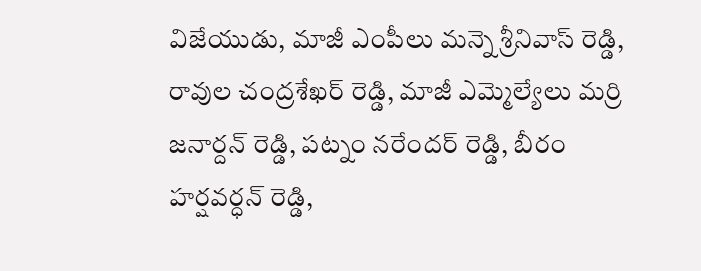విజేయుడు, మాజీ ఎంపీలు మన్నె శ్రీనివాస్ రెడ్డి, రావుల చంద్రశేఖర్ రెడ్డి, మాజీ ఎమ్మెల్యేలు మర్రి జనార్దన్ రెడ్డి, పట్నం నరేందర్ రెడ్డి, బీరం హర్షవర్ధన్ రెడ్డి,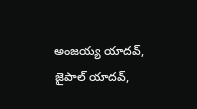అంజయ్య యాదవ్, జైపాల్ యాదవ్,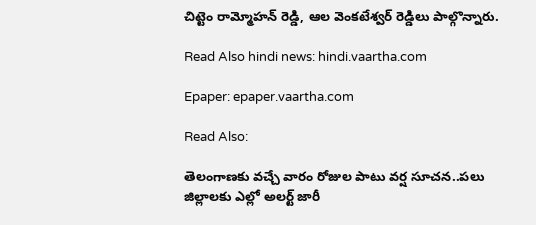చిట్టెం రామ్మోహన్ రెడ్డి, ఆల వెంకటేశ్వర్ రెడ్డిలు పాల్గొన్నారు.

Read Also hindi news: hindi.vaartha.com

Epaper: epaper.vaartha.com

Read Also:

తెలంగాణకు వచ్చే వారం రోజుల పాటు వర్ష సూచన..పలు జిల్లాలకు ఎల్లో అలర్ట్‌ జారీ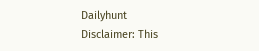Dailyhunt
Disclaimer: This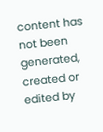content has not been generated, created or edited by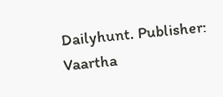Dailyhunt. Publisher: Vaartha